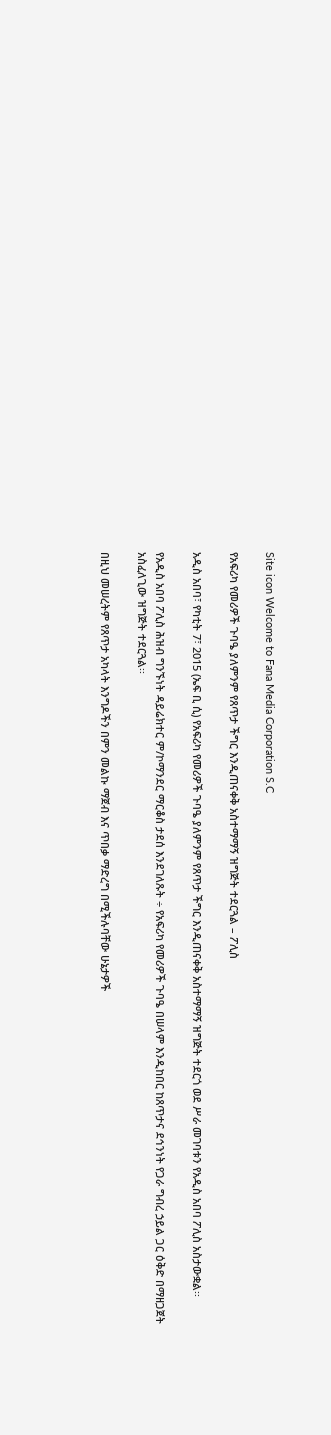Site icon Welcome to Fana Media Corporation S.C

የአፍሪካ የመሪዎች ጉባዔ ያለምንም የጸጥታ ችግር እንዲጠናቀቅ አስተማማኝ ዝግጅት ተደርጓል – ፖሊስ

አዲስ አበባ፣ የካቲት 7፣ 2015 (ኤፍ ቢ ሲ) የአፍሪካ የመሪዎች ጉባዔ ያለምንም የጸጥታ ችግር እንዲጠናቀቅ አስተማማኝ ዝግጅት ተደርጎ ወደ ሥራ መገባቱን የአዲስ አበባ ፖሊስ አስታውቋል፡፡

የአዲስ አበባ ፖሊስ ሕዝብ ግንኙነት ዳይሬክተር ም/ኮማንደር ማርቆስ ታደሰ እንደገለጹት ÷ የአፍሪካ የመሪዎች ጉባዔ በሠላም እንዲከበር ከጸጥታና ደኅንነት የጋራ ግብረ ኃይል ጋር ዕቅድ በማዘጋጀት አስፈለጊው ዝግጅት ተደርጓል፡፡

በዚህ መሠረትም የጸጥታ አካላት እንግዶችን በምን መልኩ ማጀብ እና ጥበቃ ማድረግ በሚችሉባቸው ሁኔታዎች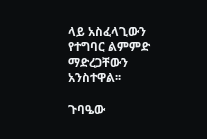ላይ አስፈላጊውን የተግባር ልምምድ ማድረጋቸውን አንስተዋል፡፡

ጉባዔው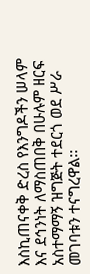እስኪጠናቀቅ ድረስ የእንግዶችን ሠላም እና ደኅንነት ለማስጠበቅ በሁሉም ዘርፍ አስተማማኝ ዝግጅት ተደርጎ ወደ ሥራ መገባቱን ተናግረዋል፡፡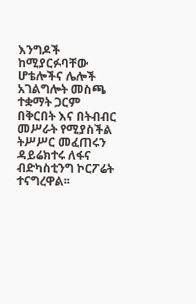እንግዶች ከሚያርፉባቸው ሆቴሎችና ሌሎች አገልግሎት መስጫ ተቋማት ጋርም በቅርበት እና በትብብር መሥራት የሚያስችል ትሥሥር መፈጠሩን ዳይሬክተሩ ለፋና ብድካስቲንግ ኮርፖሬት ተናግረዋል፡፡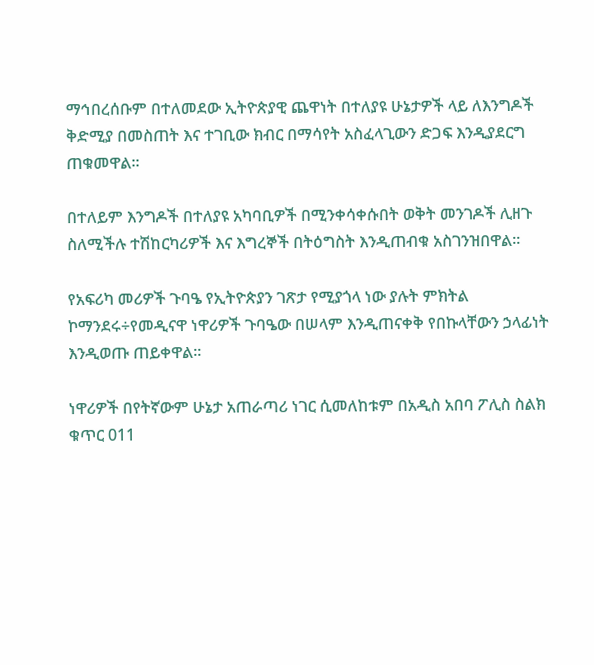ማኅበረሰቡም በተለመደው ኢትዮጵያዊ ጨዋነት በተለያዩ ሁኔታዎች ላይ ለእንግዶች ቅድሚያ በመስጠት እና ተገቢው ክብር በማሳየት አስፈላጊውን ድጋፍ እንዲያደርግ ጠቁመዋል፡፡

በተለይም እንግዶች በተለያዩ አካባቢዎች በሚንቀሳቀሱበት ወቅት መንገዶች ሊዘጉ ስለሚችሉ ተሽከርካሪዎች እና እግረኞች በትዕግስት እንዲጠብቁ አስገንዝበዋል፡፡

የአፍሪካ መሪዎች ጉባዔ የኢትዮጵያን ገጽታ የሚያጎላ ነው ያሉት ምክትል ኮማንደሩ÷የመዲናዋ ነዋሪዎች ጉባዔው በሠላም እንዲጠናቀቅ የበኩላቸውን ኃላፊነት እንዲወጡ ጠይቀዋል፡፡

ነዋሪዎች በየትኛውም ሁኔታ አጠራጣሪ ነገር ሲመለከቱም በአዲስ አበባ ፖሊስ ስልክ ቁጥር 011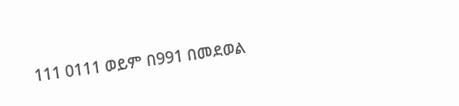111 0111 ወይም በ991 በመደወል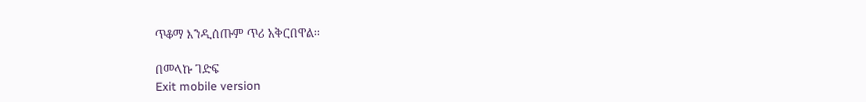ጥቆማ እንዲሰጡም ጥሪ አቅርበዋል፡፡

በመላኩ ገድፍ
Exit mobile version